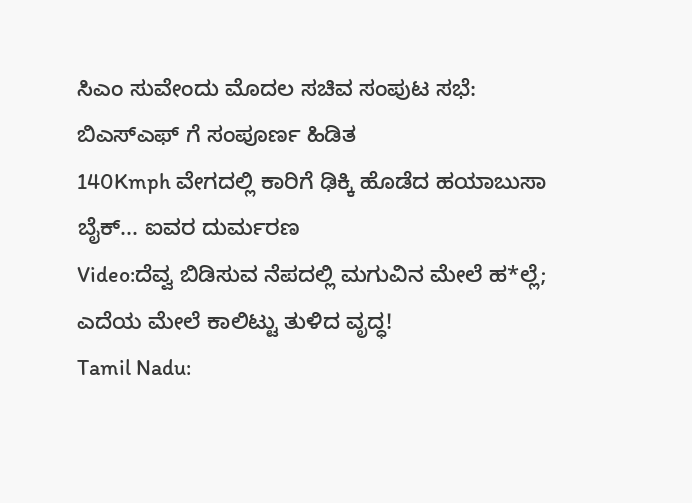ಸಿಎಂ ಸುವೇಂದು ಮೊದಲ ಸಚಿವ ಸಂಪುಟ ಸಭೆ: ಬಿಎಸ್ಎಫ್ ಗೆ ಸಂಪೂರ್ಣ ಹಿಡಿತ
140Kmph ವೇಗದಲ್ಲಿ ಕಾರಿಗೆ ಢಿಕ್ಕಿ ಹೊಡೆದ ಹಯಾಬುಸಾ ಬೈಕ್... ಐವರ ದುರ್ಮರಣ
Video:ದೆವ್ವ ಬಿಡಿಸುವ ನೆಪದಲ್ಲಿ ಮಗುವಿನ ಮೇಲೆ ಹ*ಲ್ಲೆ; ಎದೆಯ ಮೇಲೆ ಕಾಲಿಟ್ಟು ತುಳಿದ ವೃದ್ಧ!
Tamil Nadu: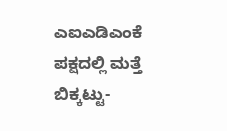ಎಐಎಡಿಎಂಕೆ ಪಕ್ಷದಲ್ಲಿ ಮತ್ತೆ ಬಿಕ್ಕಟ್ಟು-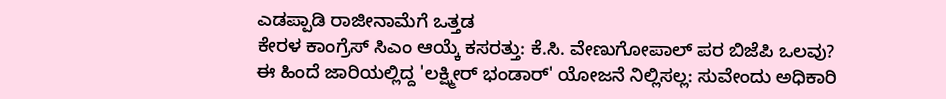ಎಡಪ್ಪಾಡಿ ರಾಜೀನಾಮೆಗೆ ಒತ್ತಡ
ಕೇರಳ ಕಾಂಗ್ರೆಸ್ ಸಿಎಂ ಆಯ್ಕೆ ಕಸರತ್ತು: ಕೆ.ಸಿ. ವೇಣುಗೋಪಾಲ್ ಪರ ಬಿಜೆಪಿ ಒಲವು?
ಈ ಹಿಂದೆ ಜಾರಿಯಲ್ಲಿದ್ದ 'ಲಕ್ಷ್ಮೀರ್ ಭಂಡಾರ್' ಯೋಜನೆ ನಿಲ್ಲಿಸಲ್ಲ: ಸುವೇಂದು ಅಧಿಕಾರಿ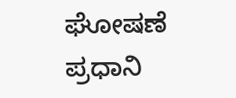ಘೋಷಣೆ
ಪ್ರಧಾನಿ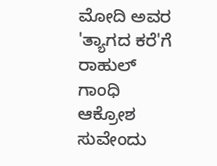ಮೋದಿ ಅವರ 'ತ್ಯಾಗದ ಕರೆ'ಗೆ ರಾಹುಲ್ ಗಾಂಧಿ ಆಕ್ರೋಶ
ಸುವೇಂದು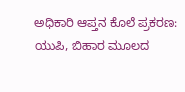ಅಧಿಕಾರಿ ಆಪ್ತನ ಕೊಲೆ ಪ್ರಕರಣ: ಯುಪಿ, ಬಿಹಾರ ಮೂಲದ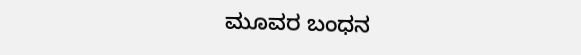ಮೂವರ ಬಂಧನ